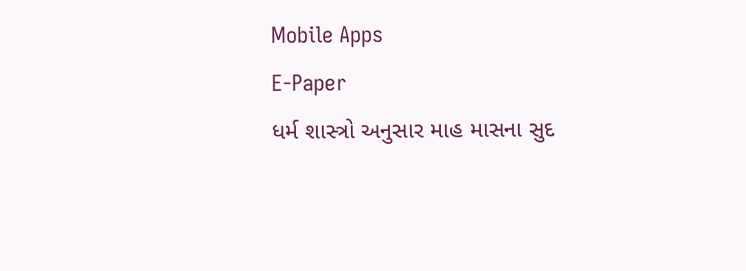Mobile Apps
E-Paper
ધર્મ શાસ્ત્રો અનુસાર માહ માસના સુદ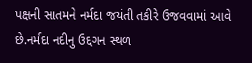પક્ષની સાતમને નર્મદા જયંતી તકીરે ઉજવવામાં આવે છે.નર્મદા નદીનુ ઉદ્દગન સ્થળ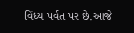વિંધ્ય પર્વત પર છે.આજે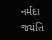નર્મદા જયંતિ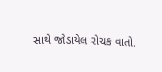સાથે જોડાયેલ રોચક વાતો.